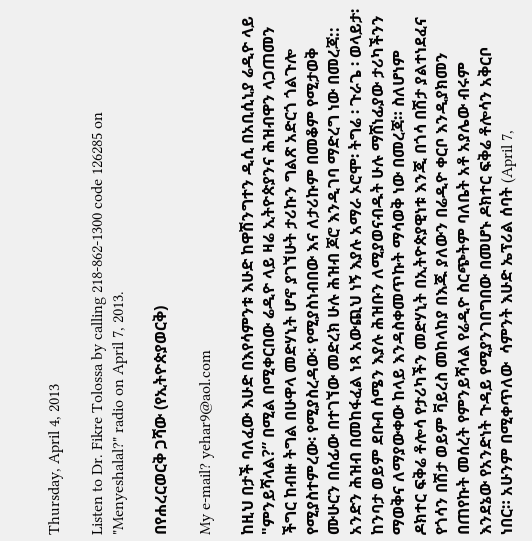Thursday, April 4, 2013

Listen to Dr. Fikre Tolossa by calling 218-862-1300 code 126285 on "Menyeshalal?" radio on April 7, 2013.

በየሐረርወርቅ ጋሻው (የኢትዮጵያወርቅ)

My e-mail? yehar9@aol.com

ከዚህ በታች ባለፈው እሁድ በእየሳምንቱ እሁድ ከዋሽንግተን ዲሲ በአቢሲኒያ ሬዲዮ ላይ "ምንይሻላል?” በሚል በሚቀርበው ሬዲዮ ላይ ዛሬ ኢትዮጵያንና ሕዝብዋን ላጋጠመን ችግር ከብዙ ትግል በሁዋላ መድሃኒት ሆኖ ያገኘሁት ታሪኩን ግልጽ አድርጎ ጎልጉሎ የሚያስተምረው፡ የሚያስረዳው፡ የሚያስነብበው እና ለታሪኩም በመቆም የሚታወቅ ሙሁርን በሰፊው በተገኘው መድረክ ሁሉ ሕዝብ ጆሮ እንዲገባ ማድረግ ነው በመረጃ:: አንድን ሕዝብ በመከፋፈል ነጻ አውጪህ ነኝ እያሉ አማራ ኦሮሞ፡ ትግሬ ፡ ጉራጌ ፡ ወላይታ፡ ከንባታ ወይም ደቡብ ሰሜን እያሉ ሕዝቡን ለሚያወናብዱት ሁሉ ማሸነፊያው ታሪካችንን ማወቅና ለማያውቀው ከላይ እንዳስቀመጥኩት ማሳወቅ ነው በመረጃ። ስለሆነም ዶክተር ፍቅሬ ቶሎሳ የታሪካችን መድሃኒት በኢትዮጵያዊነቱ እንጂ በጎሳ በሽታ ያልተነደፈና የጎሳን በሽታ ወይም ቫይረስ መከላከያ በእጁ ያለውን በሬዲዮ ቀርቦ እንዲያክመን በጠየኩት መሰረት የምንይሻላል የሬዲዮ ስርጭትም ባለቤት አቶ አያሌው ብሩም እንደኔው የአንድነት ጉዳይ የሚያንገበግበው በመሆኑ ዶክተር ፍቅሬ ቶሎሳን አቅርቦ ነበር። አሁንም በሚቀጥለው  ሳምንት እሁድ ኤፕሪል ሰባት (April 7,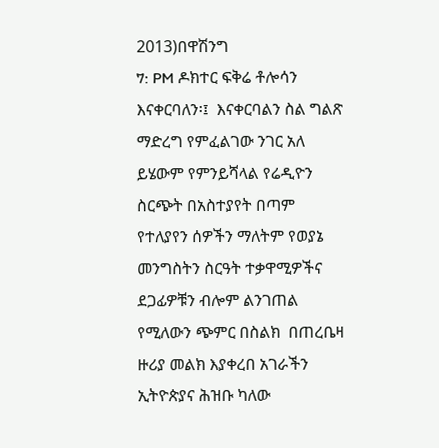2013)በዋሽንግ
7: PM ዶክተር ፍቅሬ ቶሎሳን እናቀርባለን፡፤  እናቀርባልን ስል ግልጽ ማድረግ የምፈልገው ንገር አለ ይሄውም የምንይሻላል የሬዲዮን ስርጭት በአስተያየት በጣም የተለያየን ሰዎችን ማለትም የወያኔ መንግስትን ስርዓት ተቃዋሚዎችና ደጋፊዎቹን ብሎም ልንገጠል የሚለውን ጭምር በስልክ  በጠረቤዛ ዙሪያ መልክ እያቀረበ አገራችን ኢትዮጵያና ሕዝቡ ካለው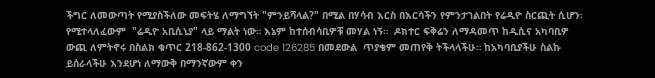ችግር ለመውጣት የሚያስችለው መፍትሄ ለማግኘት "ምንይሻላል?" በሚል በሃሳብ እርስ በእርሳችን የምንታገልበት የሬዲዮ ስርጪት ሲሆን፡ የሚተላለፈውም  "ሬዲዮ አቢሲኒያ" ላይ ማልት ነው። እኔም ከተሰብሳቢዎቹ መሃል ነኝ።  ዶክተር ፍቅሬን ለማዳመጥ ከዲሲና አካባቢዎ ውጪ ለምትኖሩ በስልክ ቁጥር 218-862-1300 code 126285 በመደውል  ጥያቄም መጠየቅ ትችላላችሁ። ከአካባቢያችሁ ስልኩ ይሰራላችሁ እንደሆነ ለማውቅ በማንኛውም ቀን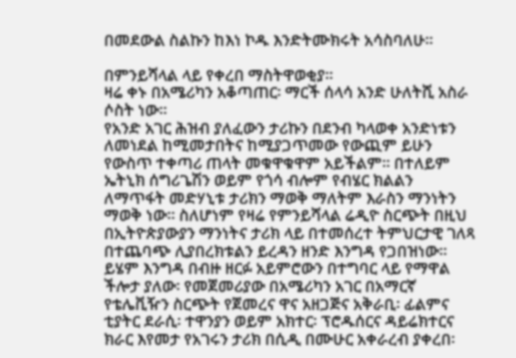በመደውል ስልኩን ከእነ ኮዱ እንድትሙክሩት አሳስባለሁ።

በምንይሻላል ላይ የቀረበ ማስትዋወቂያ።
ዛሬ ቀኑ በአሜሪካን አቆጣጠር፡ ማርች ሰላሳ አንድ ሁለትሺ አስራ ሶስት ነው።
የአንድ አገር ሕዝብ ያለፈውን ታሪኩን በደንብ ካላወቀ አንድነቱን ለመነደል ከሚመታበትና ከሚያጋጥመው የውጪም ይሁን የውስጥ ተቀጣሪ ጠላት መቁዋቁዋም አይችልም። በተለይም ኤትኒክ ሰግሪጌሽን ወይም የጎሳ ብሎም የብሄር ክልልን ለማጥፋት መድሃኒቱ ታሪክን ማወቅ ማለትም እራስን ማንነትን ማወቅ ነው። ስለሆነም የዛሬ የምንይሻላል ሬዲዮ ስርጭት በዚህ በኢትዮጵያውያን ማንነትና ታሪክ ላይ በተመሰረተ ትምህርታዊ ገለጻ በተጨባጭ ሊያበረክቱልን ይረዳን ዘንድ እንግዳ የጋበዝነው። ይሄም እንግዳ በብዙ ዘርፉ አይምሮውን በተግባር ላይ የማዋል ችሎታ ያለው፡ የመጀመሪያው በአሜሪካን አገር በአማርኛ የቴሌቪዥን ስርጭት የጀመረና ዋና አዘጋጅና አቅራቢ፡ ፊልምና ቲያትር ደራሲ፡ ተዋንያን ወይም አክተር፡ ፕሮዱሰርና ዳይሬክተርና ክራር እየመታ የአገሩን ታሪክ በሲዲ በሙሁር አቀራረብ ያቀረበ፡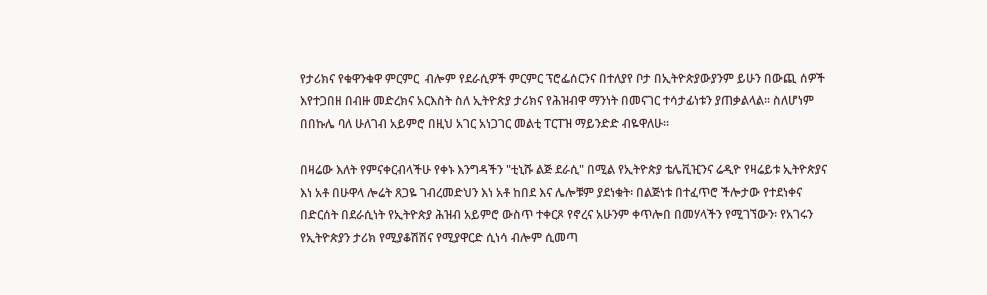የታሪክና የቁዋንቁዋ ምርምር  ብሎም የደራሲዎች ምርምር ፕሮፌሰርንና በተለያየ ቦታ በኢትዮጵያውያንም ይሁን በውጪ ሰዎች እየተጋበዘ በብዙ መድረክና አርእስት ስለ ኢትዮጵያ ታሪክና የሕዝብዋ ማንነት በመናገር ተሳታፊነቱን ያጠቃልላል። ስለሆነም በበኩሌ ባለ ሁለገብ አይምሮ በዚህ አገር አነጋገር መልቲ ፐርፐዝ ማይንድድ ብዬዋለሁ።

በዛሬው እለት የምናቀርብላችሁ የቀኑ እንግዳችን "ቲኒሹ ልጅ ደራሲ" በሚል የኢትዮጵያ ቴሌቪዢንና ሬዲዮ የዛሬይቱ ኢትዮጵያና እነ አቶ በሁዋላ ሎሬት ጸጋዬ ገብረመድህን እነ አቶ ከበደ እና ሌሎቹም ያደነቁት፡ በልጅነቱ በተፈጥሮ ችሎታው የተደነቀና በድርሰት በደራሲነት የኢትዮጵያ ሕዝብ አይምሮ ውስጥ ተቀርጾ የኖረና አሁንም ቀጥሎበ በመሃላችን የሚገኘውን፡ የአገሩን የኢትዮጵያን ታሪክ የሚያቆሽሽና የሚያዋርድ ሲነሳ ብሎም ሲመጣ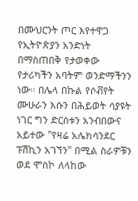በሙህርንት ጦር እየተዋጋ የኢትዮጵያን አንድነት በማስጠበቅ የታወቀው የታሪካችን አባትም ወንድማችንን ነው። በሌላ በኩል የሶቭየት ሙሁራን እሱን በሕይወት ሳያዩት ነገር ግን ድርሰቱን አንብበውና አይተው "የዛሬ አሌክሳንደር ፑሽኪን አገኘን" በሚል ስራዎቹን ወደ ሞስኮ ለላከው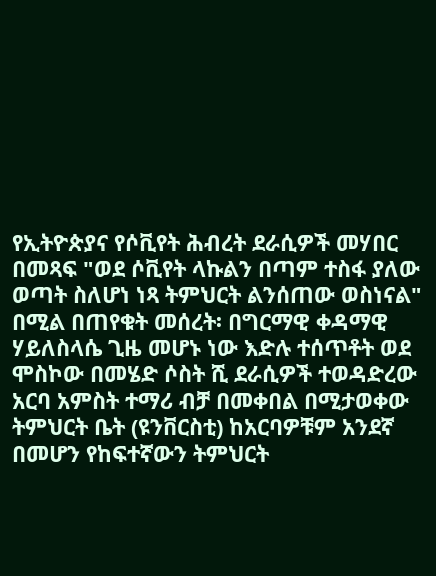የኢትዮጵያና የሶቪየት ሕብረት ደራሲዎች መሃበር በመጻፍ "ወደ ሶቪየት ላኩልን በጣም ተስፋ ያለው ወጣት ስለሆነ ነጻ ትምህርት ልንሰጠው ወስነናል" በሚል በጠየቁት መሰረት፡ በግርማዊ ቀዳማዊ ሃይለስላሴ ጊዜ መሆኑ ነው እድሉ ተሰጥቶት ወደ ሞስኮው በመሄድ ሶስት ሺ ደራሲዎች ተወዳድረው አርባ አምስት ተማሪ ብቻ በመቀበል በሚታወቀው ትምህርት ቤት (ዩንቨርስቲ) ከአርባዎቹም አንደኛ በመሆን የከፍተኛውን ትምህርት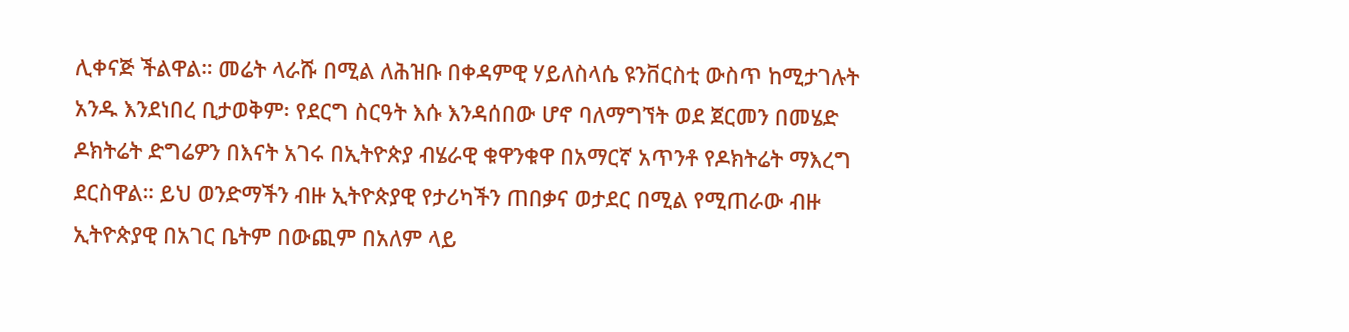ሊቀናጅ ችልዋል። መሬት ላራሹ በሚል ለሕዝቡ በቀዳምዊ ሃይለስላሴ ዩንቨርስቲ ውስጥ ከሚታገሉት አንዱ እንደነበረ ቢታወቅም፡ የደርግ ስርዓት እሱ እንዳሰበው ሆኖ ባለማግኘት ወደ ጀርመን በመሄድ ዶክትሬት ድግሬዎን በእናት አገሩ በኢትዮጵያ ብሄራዊ ቁዋንቁዋ በአማርኛ አጥንቶ የዶክትሬት ማእረግ ደርስዋል። ይህ ወንድማችን ብዙ ኢትዮጵያዊ የታሪካችን ጠበቃና ወታደር በሚል የሚጠራው ብዙ ኢትዮጵያዊ በአገር ቤትም በውጪም በአለም ላይ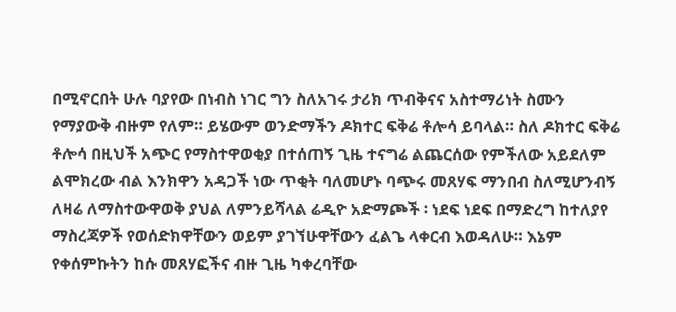በሚኖርበት ሁሉ ባያየው በነብስ ነገር ግን ስለአገሩ ታሪክ ጥብቅናና አስተማሪነት ስሙን የማያውቅ ብዙም የለም። ይሄውም ወንድማችን ዶክተር ፍቅሬ ቶሎሳ ይባላል። ስለ ዶክተር ፍቅሬ ቶሎሳ በዚህች አጭር የማስተዋወቂያ በተሰጠኝ ጊዜ ተናግሬ ልጨርሰው የምችለው አይደለም ልሞክረው ብል እንክዋን አዳጋች ነው ጥቂት ባለመሆኑ ባጭሩ መጸሃፍ ማንበብ ስለሚሆንብኝ ለዛሬ ለማስተውዋወቅ ያህል ለምንይሻላል ሬዲዮ አድማጮች ፡ ነደፍ ነደፍ በማድረግ ከተለያየ ማስረጃዎች የወሰድክዋቸውን ወይም ያገኘሁዋቸውን ፈልጌ ላቀርብ እወዳለሁ። እኔም የቀሰምኩትን ከሱ መጸሃፎችና ብዙ ጊዜ ካቀረባቸው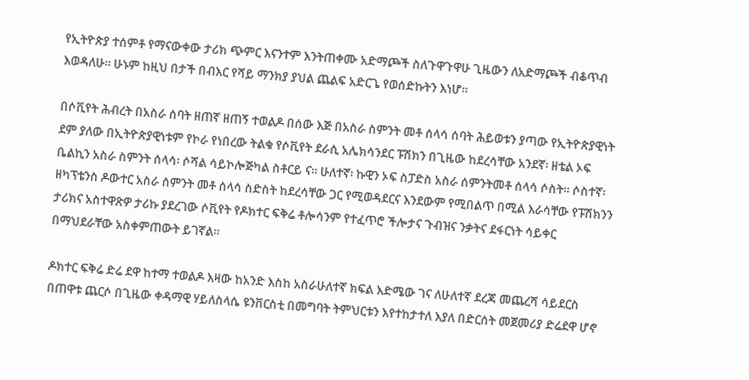የኢትዮጵያ ተሰምቶ የማናውቀው ታሪክ ጭምር እናንተም እንትጠቀሙ አድማጮች ስለጉዋጉዋሁ ጊዜውን ለአድማጮች ብቆጥብ እወዳለሁ። ሁኑም ከዚህ በታች በብእር የሻይ ማንክያ ያህል ጨልፍ አድርጌ የወሰድኩትን እነሆ።

በሶቪየት ሕብረት በአስራ ሰባት ዘጠኛ ዘጠኝ ተወልዶ በሰው እጅ በአስራ ስምንት መቶ ሰላሳ ሰባት ሕይወቱን ያጣው የኢትዮጵያዊነት ደም ያለው በኢትዮጵያዊነቱም የኮራ የነበረው ትልቁ የሶቪየት ደራሲ አሌክሳንደር ፑሽክን በጊዜው ከደረሳቸው አንደኛ፡ ዘቴል ኦፍ ቤልኪን አስራ ስምንት ሰላሳ፡ ሶሻል ሳይኮሎጅካል ስቶርይ ና። ሁለተኛ፡ ኩዊን ኦፍ ስፓድስ አስራ ሰምንትመቶ ሰላሳ ሶስት፡፡ ሶስተኛ፡ ዘካፕቴንስ ዶውተር አስራ ሰምንት መቶ ሰላሳ ስድስት ከደረሳቸው ጋር የሚወዳደርና እንደውም የሚበልጥ በሚል እራሳቸው የፑሽክንን ታሪክና አስተዋጽዎ ታሪኩ ያደረገው ሶቪየት የዶክተር ፍቅሬ ቶሎሳንም የተፈጥሮ ችሎታና ጉብዝና ንቃትና ደፋርነት ሳይቀር በማህደራቸው አስቀምጠውት ይገኛል።

ዶክተር ፍቅሬ ድሬ ደዋ ከተማ ተወልዶ እዛው ከአንድ እስከ አስራሁለተኛ ክፍል እድሜው ገና ለሁለተኛ ደረጃ መጨረሻ ሳይደርስ በጠዋቱ ጨርሶ በጊዜው ቀዳማዊ ሃይለስላሴ ዩንቨርስቲ በመግባት ትምህርቱን እየተከታተለ እያለ በድርሰት መጀመሪያ ድሬደዋ ሆኖ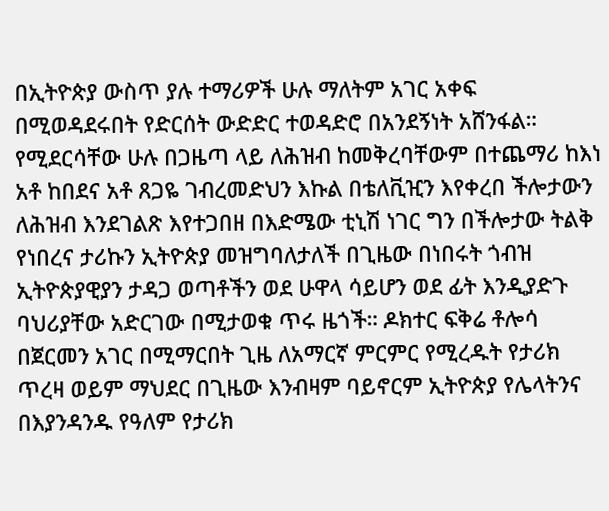በኢትዮጵያ ውስጥ ያሉ ተማሪዎች ሁሉ ማለትም አገር አቀፍ በሚወዳደሩበት የድርሰት ውድድር ተወዳድሮ በአንደኝነት አሸንፋል። የሚደርሳቸው ሁሉ በጋዜጣ ላይ ለሕዝብ ከመቅረባቸውም በተጨማሪ ከእነ አቶ ከበደና አቶ ጸጋዬ ገብረመድህን እኩል በቴለቪዢን እየቀረበ ችሎታውን ለሕዝብ እንደገልጽ እየተጋበዘ በእድሜው ቲኒሽ ነገር ግን በችሎታው ትልቅ የነበረና ታሪኩን ኢትዮጵያ መዝግባለታለች በጊዜው በነበሩት ጎብዝ ኢትዮጵያዊያን ታዳጋ ወጣቶችን ወደ ሁዋላ ሳይሆን ወደ ፊት እንዲያድጉ ባህሪያቸው አድርገው በሚታወቁ ጥሩ ዜጎች። ዶክተር ፍቅሬ ቶሎሳ በጀርመን አገር በሚማርበት ጊዜ ለአማርኛ ምርምር የሚረዱት የታሪክ ጥረዛ ወይም ማህደር በጊዜው እንብዛም ባይኖርም ኢትዮጵያ የሌላትንና በእያንዳንዱ የዓለም የታሪክ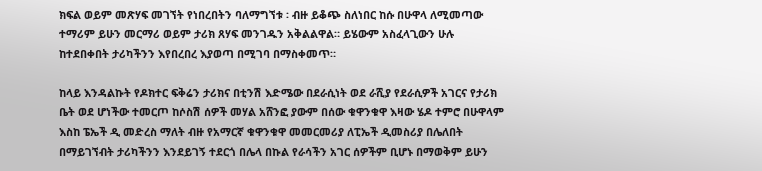ክፍል ወይም መጽሃፍ መገኘት የነበረበትን ባለማግኘቱ ፡ ብዙ ይቆጭ ስለነበር ከሱ በሁዋላ ለሚመጣው ተማሪም ይሁን መርማሪ ወይም ታሪክ ጸሃፍ መንገዱን አቅልልዋል። ይሄውም አስፈላጊውን ሁሉ ከተደበቀበት ታሪካችንን እየበረበረ እያወጣ በሚገባ በማስቀመጥ።

ከላይ እንዳልኩት የዶክተር ፍቅሬን ታሪክና በቲንሽ እድሜው በደራሲነት ወደ ራሺያ የደራሲዎች አገርና የታሪክ ቤት ወደ ሆነችው ተመርጦ ከሶስሽ ሰዎች መሃል አሸንፎ ያውም በሰው ቁዋንቁዋ እዛው ሄዶ ተምሮ በሁዋላም እስከ ፔኤች ዲ መድረስ ማለት ብዙ የአማርኛ ቁዋንቁዋ መመርመሪያ ለፒኤች ዲመስሪያ በሌለበት በማይገኘብት ታሪካችንን እንደይገኝ ተደርጎ በሌላ በኩል የራሳችን አገር ሰዎችም ቢሆኑ በማወቅም ይሁን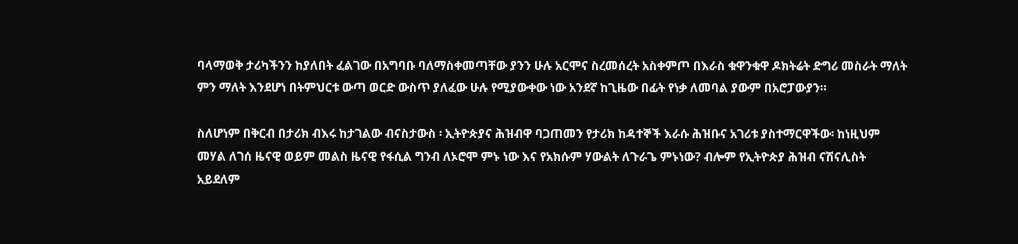ባላማወቅ ታሪካችንን ከያለበት ፈልገው በአግባቡ ባለማስቀመጣቸው ያንን ሁሉ አርሞና ስረመሰረት አስቀምጦ በእራስ ቁዋንቁዋ ዶክትሬት ድግሪ መስራት ማለት ምን ማለት እንደሆነ በትምህርቱ ውጣ ወርድ ውስጥ ያለፈው ሁሉ የሚያውቀው ነው አንደኛ ከጊዜው በፊት የነቃ ለመባል ያውም በአሮፓውያን።

ስለሆነም በቅርብ በታሪክ ብእሩ ከታገልው ብናስታውስ ፡ ኢትዮጵያና ሕዝብዋ ባጋጠመን የታሪክ ከዳተኞች እራሱ ሕዝቡና አገሪቱ ያስተማርዋችው፡ ከነዚህም መሃል ለገሰ ዜናዊ ወይም መልስ ዜናዊ የፋሲል ግንብ ለኦሮሞ ምኑ ነው እና የአክሱም ሃውልት ለጉራጌ ምኑነው? ብሎም የኢትዮጵያ ሕዝብ ናሽናሊስት አይደለም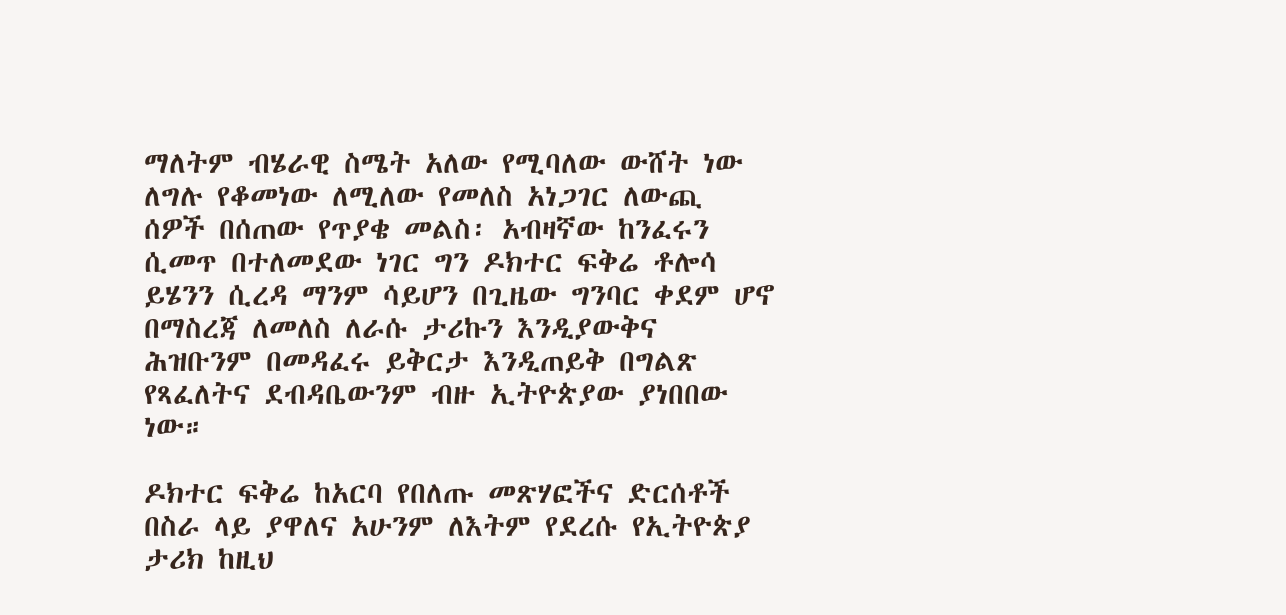ማለትም ብሄራዊ ስሜት አለው የሚባለው ውሸት ነው ለግሉ የቆመነው ለሚለው የመለስ አነጋገር ለውጪ ሰዎች በሰጠው የጥያቄ መልስ፡ አብዛኛው ከንፈሩን ሲመጥ በተለመደው ነገር ግን ዶክተር ፍቅሬ ቶሎሳ ይሄንን ሲረዳ ማንም ሳይሆን በጊዜው ግንባር ቀደም ሆኖ በማስረጃ ለመለስ ለራሱ ታሪኩን እንዲያውቅና ሕዝቡንም በመዳፈሩ ይቅርታ እንዲጠይቅ በግልጽ የጻፈለትና ደብዳቤውንም ብዙ ኢትዮጵያው ያነበበው ነው።

ዶክተር ፍቅሬ ከአርባ የበለጡ መጽሃፎችና ድርሰቶች በስራ ላይ ያዋለና አሁንም ለእትም የደረሱ የኢትዮጵያ ታሪክ ከዚህ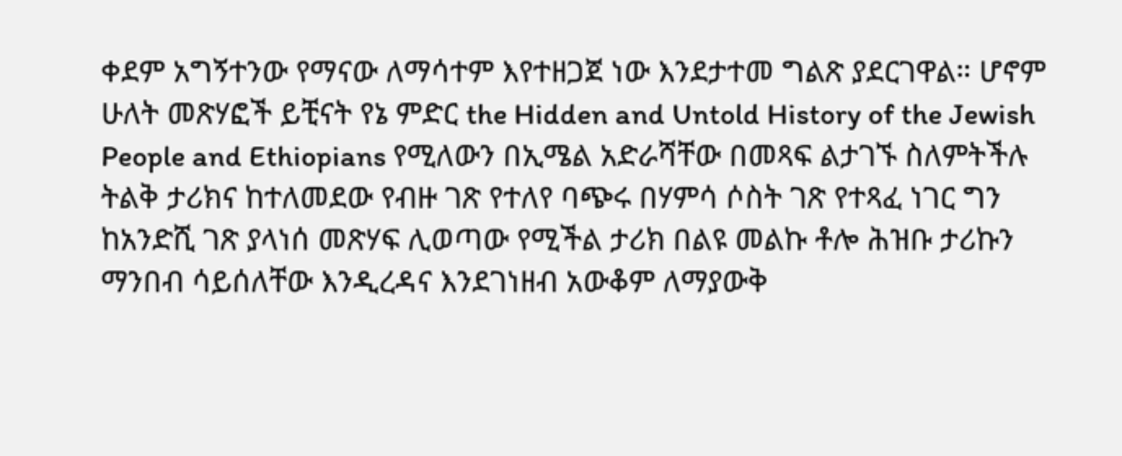ቀደም አግኝተንው የማናው ለማሳተም እየተዘጋጀ ነው እንደታተመ ግልጽ ያደርገዋል። ሆኖም ሁለት መጽሃፎች ይቺናት የኔ ምድር the Hidden and Untold History of the Jewish People and Ethiopians የሚለውን በኢሜል አድራሻቸው በመጻፍ ልታገኙ ስለምትችሉ ትልቅ ታሪክና ከተለመደው የብዙ ገጽ የተለየ ባጭሩ በሃምሳ ሶስት ገጽ የተጻፈ ነገር ግን ከአንድሺ ገጽ ያላነሰ መጽሃፍ ሊወጣው የሚችል ታሪክ በልዩ መልኩ ቶሎ ሕዝቡ ታሪኩን ማንበብ ሳይሰለቸው እንዲረዳና እንደገነዘብ አውቆም ለማያውቅ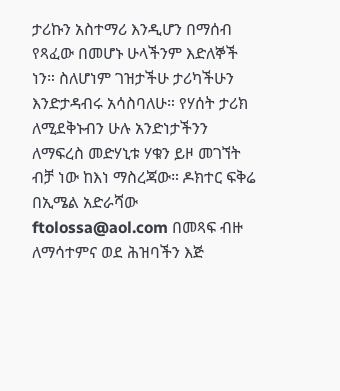ታሪኩን አስተማሪ እንዲሆን በማሰብ የጻፈው በመሆኑ ሁላችንም እድለኞች ነን። ስለሆነም ገዝታችሁ ታሪካችሁን እንድታዳብሩ አሳስባለሁ። የሃሰት ታሪክ ለሚደቅኑብን ሁሉ አንድነታችንን ለማፍረስ መድሃኒቱ ሃቁን ይዞ መገኘት ብቻ ነው ከእነ ማስረጃው። ዶክተር ፍቅሬ በኢሜል አድራሻው ftolossa@aol.com በመጻፍ ብዙ ለማሳተምና ወደ ሕዝባችን እጅ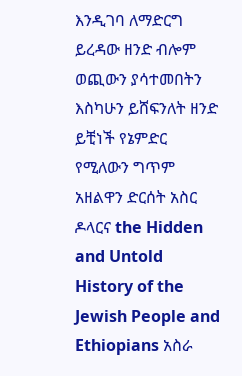እንዲገባ ለማድርግ ይረዳው ዘንድ ብሎም ወጪውን ያሳተመበትን እስካሁን ይሸፍንለት ዘንድ ይቺነች የኔምድር የሚለውን ግጥም አዘልዋን ድርሰት አስር ዶላርና the Hidden and Untold History of the Jewish People and Ethiopians አስራ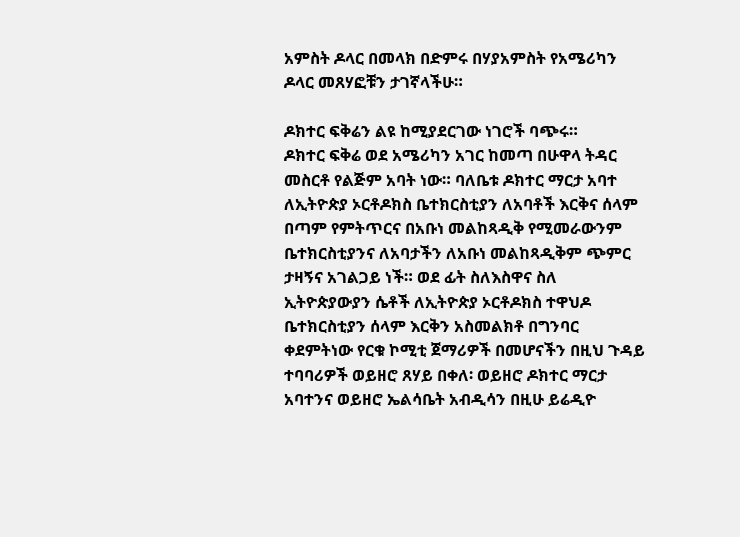አምስት ዶላር በመላክ በድምሩ በሃያአምስት የአሜሪካን ዶላር መጸሃፎቹን ታገኛላችሁ።

ዶክተር ፍቅሬን ልዩ ከሚያደርገው ነገሮች ባጭሩ።
ዶክተር ፍቅሬ ወደ አሜሪካን አገር ከመጣ በሁዋላ ትዳር መስርቶ የልጅም አባት ነው። ባለቤቱ ዶክተር ማርታ አባተ ለኢትዮጵያ ኦርቶዶክስ ቤተክርስቲያን ለአባቶች እርቅና ሰላም በጣም የምትጥርና በአቡነ መልከጻዲቅ የሚመራውንም ቤተክርስቲያንና ለአባታችን ለአቡነ መልከጻዲቅም ጭምር ታዛኝና አገልጋይ ነች። ወደ ፊት ስለእስዋና ስለ ኢትዮጵያውያን ሴቶች ለኢትዮጵያ ኦርቶዶክስ ተዋህዶ ቤተክርስቲያን ሰላም እርቅን አስመልክቶ በግንባር ቀደምትነው የርቁ ኮሚቲ ጀማሪዎች በመሆናችን በዚህ ጉዳይ ተባባሪዎች ወይዘሮ ጸሃይ በቀለ፡ ወይዘሮ ዶክተር ማርታ አባተንና ወይዘሮ ኤልሳቤት አብዲሳን በዚሁ ይሬዲዮ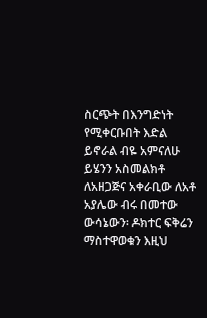ስርጭት በእንግድነት የሚቀርቡበት እድል ይኖራል ብዬ አምናለሁ ይሄንን አስመልክቶ ለአዘጋጅና አቀራቢው ለአቶ አያሌው ብሩ በመተው ውሳኔውን፡ ዶክተር ፍቅሬን ማስተዋወቁን እዚህ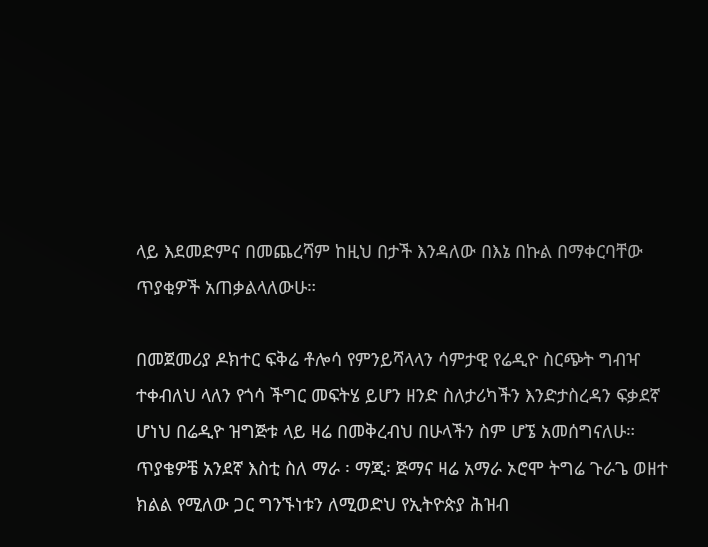ላይ እደመድምና በመጨረሻም ከዚህ በታች እንዳለው በእኔ በኩል በማቀርባቸው ጥያቂዎች አጠቃልላለውሁ።

በመጀመሪያ ዶክተር ፍቅሬ ቶሎሳ የምንይሻላላን ሳምታዊ የሬዲዮ ስርጭት ግብዣ ተቀብለህ ላለን የጎሳ ችግር መፍትሄ ይሆን ዘንድ ስለታሪካችን እንድታስረዳን ፍቃደኛ ሆነህ በሬዲዮ ዝግጅቱ ላይ ዛሬ በመቅረብህ በሁላችን ስም ሆኜ አመሰግናለሁ። ጥያቄዎቼ አንደኛ እስቲ ስለ ማራ ፡ ማጂ፡ ጅማና ዛሬ አማራ ኦሮሞ ትግሬ ጉራጌ ወዘተ ክልል የሚለው ጋር ግንኙነቱን ለሚወድህ የኢትዮጵያ ሕዝብ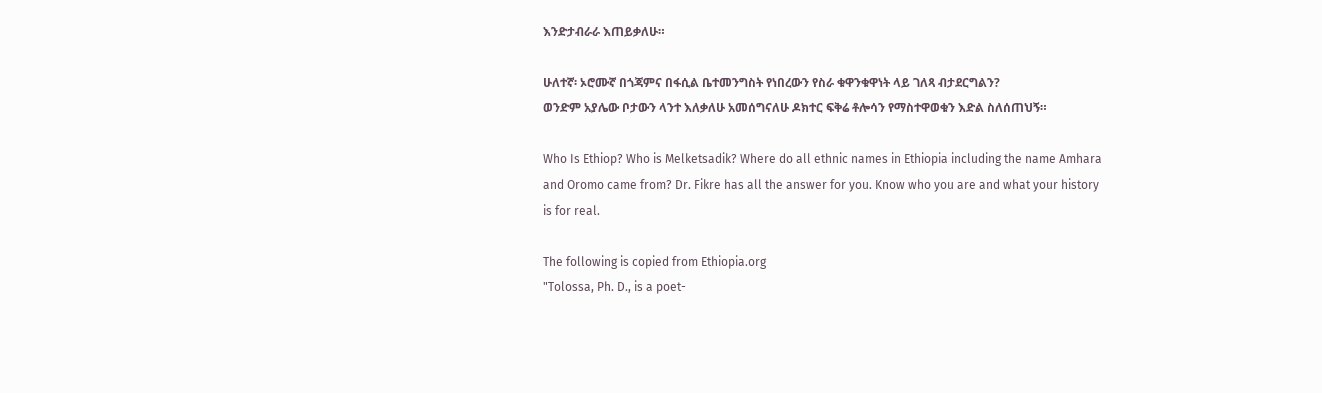እንድታብራራ እጠይቃለሁ።

ሁለተኛ፡ ኦሮሙኛ በጎጃምና በፋሲል ቤተመንግስት የነበረውን የስራ ቁዋንቁዋነት ላይ ገለጻ ብታደርግልን?
ወንድም አያሌው ቦታውን ላንተ እለቃለሁ አመሰግናለሁ ዶክተር ፍቅሬ ቶሎሳን የማስተዋወቁን እድል ስለሰጠህኝ።

Who Is Ethiop? Who is Melketsadik? Where do all ethnic names in Ethiopia including the name Amhara and Oromo came from? Dr. Fikre has all the answer for you. Know who you are and what your history is for real.

The following is copied from Ethiopia.org
"Tolossa, Ph. D., is a poet-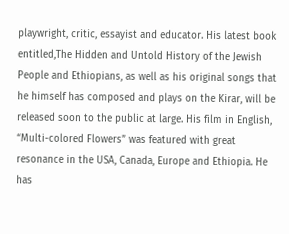playwright, critic, essayist and educator. His latest book entitled,The Hidden and Untold History of the Jewish People and Ethiopians, as well as his original songs that he himself has composed and plays on the Kirar, will be released soon to the public at large. His film in English, “Multi-colored Flowers” was featured with great resonance in the USA, Canada, Europe and Ethiopia. He has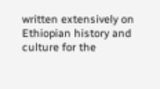written extensively on Ethiopian history and culture for the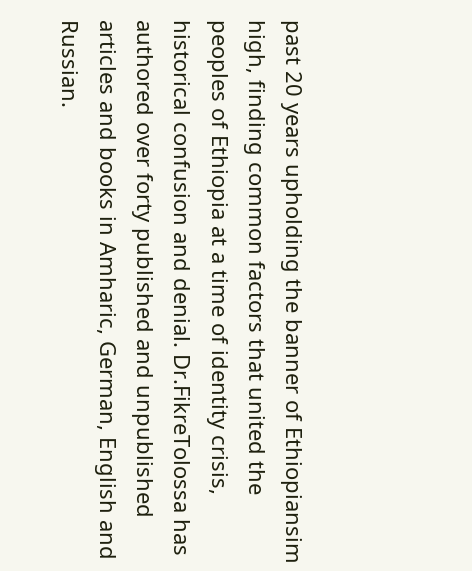past 20 years upholding the banner of Ethiopiansim high, finding common factors that united the peoples of Ethiopia at a time of identity crisis, historical confusion and denial. Dr.FikreTolossa has authored over forty published and unpublished articles and books in Amharic, German, English and Russian.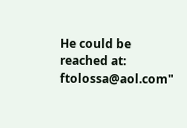He could be reached at: ftolossa@aol.com"